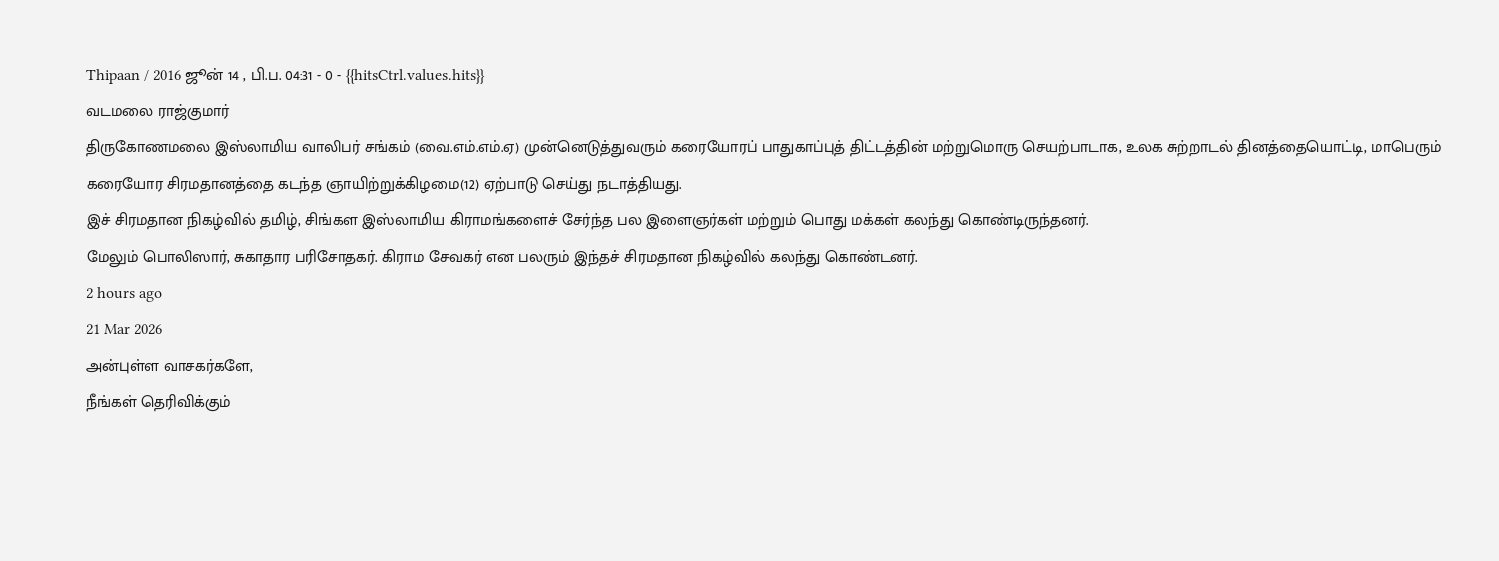Thipaan / 2016 ஜூன் 14 , பி.ப. 04:31 - 0 - {{hitsCtrl.values.hits}}
வடமலை ராஜ்குமார்
திருகோணமலை இஸ்லாமிய வாலிபர் சங்கம் (வை.எம்.எம்.ஏ) முன்னெடுத்துவரும் கரையோரப் பாதுகாப்புத் திட்டத்தின் மற்றுமொரு செயற்பாடாக, உலக சுற்றாடல் தினத்தையொட்டி, மாபெரும் கரையோர சிரமதானத்தை கடந்த ஞாயிற்றுக்கிழமை(12) ஏற்பாடு செய்து நடாத்தியது.
இச் சிரமதான நிகழ்வில் தமிழ், சிங்கள இஸ்லாமிய கிராமங்களைச் சேர்ந்த பல இளைஞர்கள் மற்றும் பொது மக்கள் கலந்து கொண்டிருந்தனர்.
மேலும் பொலிஸார், சுகாதார பரிசோதகர். கிராம சேவகர் என பலரும் இந்தச் சிரமதான நிகழ்வில் கலந்து கொண்டனர்.
2 hours ago
21 Mar 2026
அன்புள்ள வாசகர்களே,
நீங்கள் தெரிவிக்கும்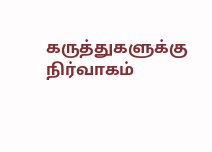கருத்துகளுக்கு நிர்வாகம்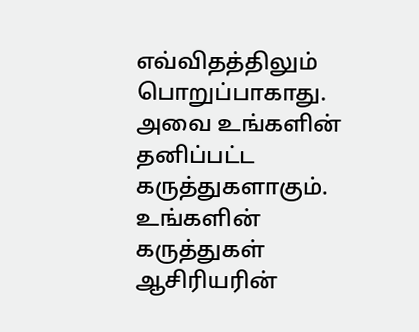எவ்விதத்திலும் பொறுப்பாகாது. அவை உங்களின் தனிப்பட்ட கருத்துகளாகும். உங்களின் கருத்துகள் ஆசிரியரின்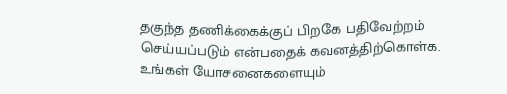தகுந்த தணிக்கைக்குப் பிறகே பதிவேற்றம் செய்யப்படும் என்பதைக் கவனத்திற்கொள்க. உங்கள் யோசனைகளையும்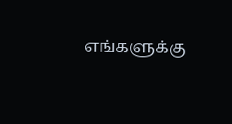எங்களுக்கு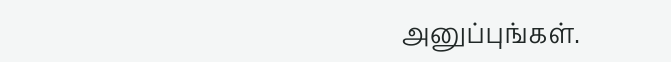அனுப்புங்கள்.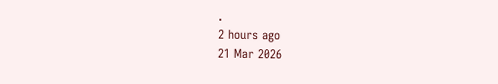.
2 hours ago
21 Mar 2026